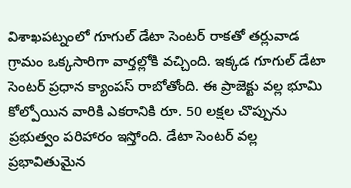విశాఖపట్నంలో గూగుల్ డేటా సెంటర్ రాకతో తర్లువాడ గ్రామం ఒక్కసారిగా వార్తల్లోకి వచ్చింది. ఇక్కడ గూగుల్ డేటా సెంటర్ ప్రధాన క్యాంపస్ రాబోతోంది. ఈ ప్రాజెక్టు వల్ల భూమి కోల్పోయిన వారికి ఎకరానికి రూ. 50 లక్షల చొప్పును ప్రభుత్వం పరిహారం ఇస్తోంది. డేటా సెంటర్ వల్ల ప్రభావితుమైన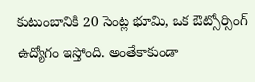కుటుంబానికి 20 సెంట్ల భూమి, ఒక ఔట్సోర్సింగ్ ఉద్యోగం ఇస్తోంది. అంతేకాకుండా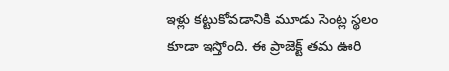ఇళ్లు కట్టుకోవడానికి మూడు సెంట్ల స్థలం కూడా ఇస్తోంది. ఈ ప్రాజెక్ట్ తమ ఊరి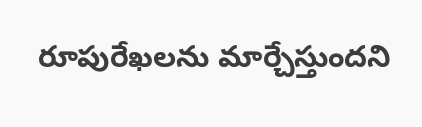రూపురేఖలను మార్చేస్తుందని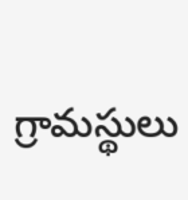గ్రామస్థులు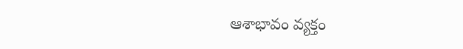ఆశాభావం వ్యక్తం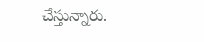చేస్తున్నారు.